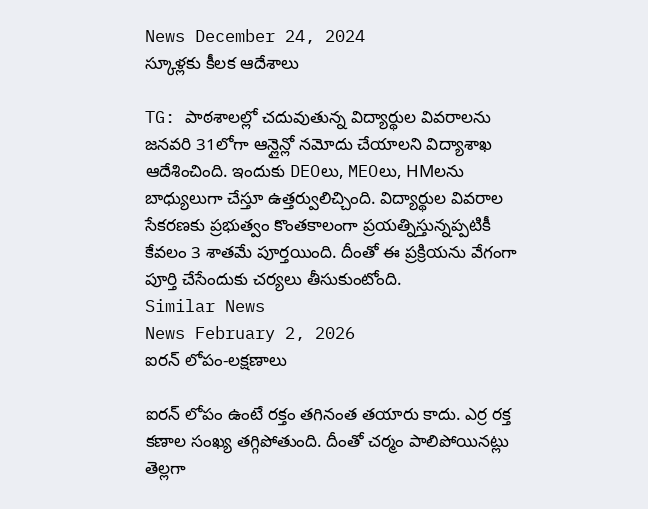News December 24, 2024
స్కూళ్లకు కీలక ఆదేశాలు

TG: పాఠశాలల్లో చదువుతున్న విద్యార్థుల వివరాలను జనవరి 31లోగా ఆన్లైన్లో నమోదు చేయాలని విద్యాశాఖ ఆదేశించింది. ఇందుకు DEOలు, MEOలు, HMలను బాధ్యులుగా చేస్తూ ఉత్తర్వులిచ్చింది. విద్యార్థుల వివరాల సేకరణకు ప్రభుత్వం కొంతకాలంగా ప్రయత్నిస్తున్నప్పటికీ కేవలం 3 శాతమే పూర్తయింది. దీంతో ఈ ప్రక్రియను వేగంగా పూర్తి చేసేందుకు చర్యలు తీసుకుంటోంది.
Similar News
News February 2, 2026
ఐరన్ లోపం-లక్షణాలు

ఐరన్ లోపం ఉంటే రక్తం తగినంత తయారు కాదు. ఎర్ర రక్త కణాల సంఖ్య తగ్గిపోతుంది. దీంతో చర్మం పాలిపోయినట్లు తెల్లగా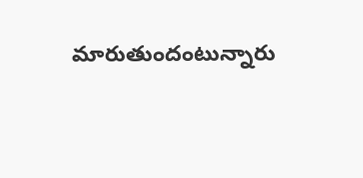మారుతుందంటున్నారు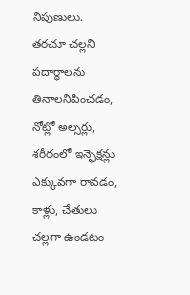నిపుణులు. తరచూ చల్లని పదార్థాలను తినాలనిపించడం, నోట్లో అల్సర్లు, శరీరంలో ఇన్ఫెక్షన్లు ఎక్కువగా రావడం, కాళ్లు, చేతులు చల్లగా ఉండటం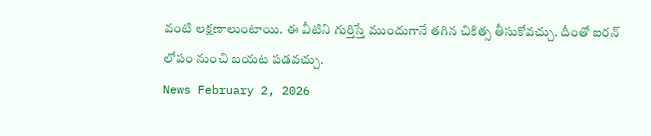వంటి లక్షణాలుంటాయి. ఈ వీటిని గుర్తిస్తే ముందుగానే తగిన చికిత్స తీసుకోవచ్చు. దీంతో ఐరన్ లోపం నుంచి బయట పడవచ్చు.
News February 2, 2026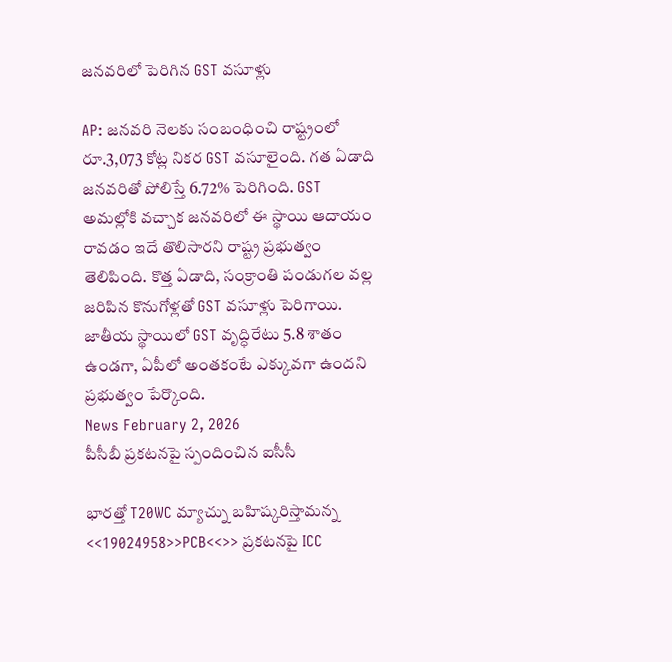జనవరిలో పెరిగిన GST వసూళ్లు

AP: జనవరి నెలకు సంబంధించి రాష్ట్రంలో రూ.3,073 కోట్ల నికర GST వసూలైంది. గత ఏడాది జనవరితో పోలిస్తే 6.72% పెరిగింది. GST అమల్లోకి వచ్చాక జనవరిలో ఈ స్థాయి ఆదాయం రావడం ఇదే తొలిసారని రాష్ట్ర ప్రభుత్వం తెలిపింది. కొత్త ఏడాది, సంక్రాంతి పండుగల వల్ల జరిపిన కొనుగోళ్లతో GST వసూళ్లు పెరిగాయి. జాతీయ స్థాయిలో GST వృద్ధిరేటు 5.8 శాతం ఉండగా, ఏపీలో అంతకంటే ఎక్కువగా ఉందని ప్రభుత్వం పేర్కొంది.
News February 2, 2026
పీసీబీ ప్రకటనపై స్పందించిన ఐసీసీ

భారత్తో T20WC మ్యాచ్ను బహిష్కరిస్తామన్న <<19024958>>PCB<<>> ప్రకటనపై ICC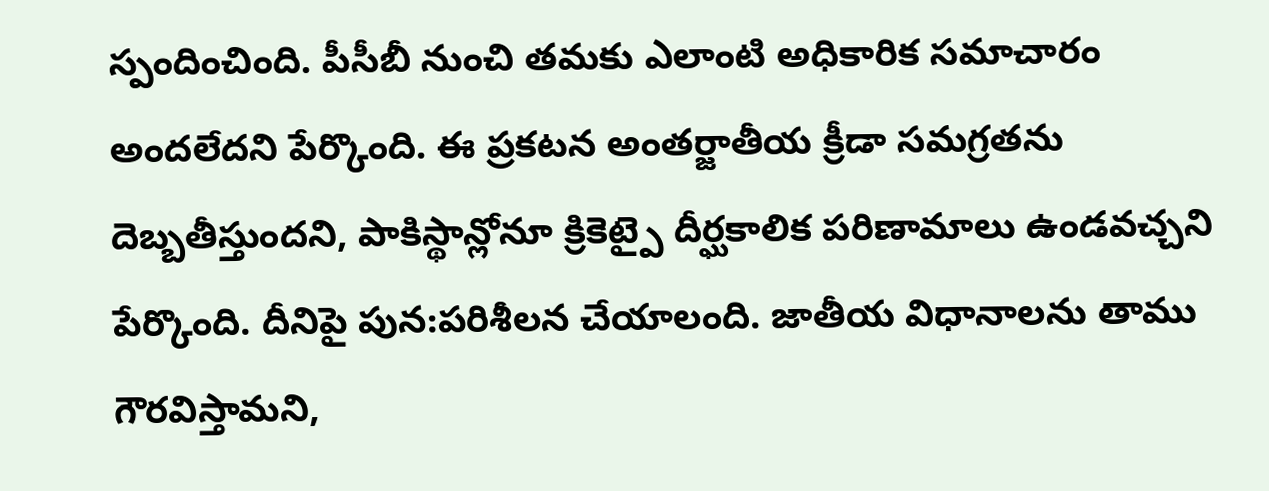స్పందించింది. పీసీబీ నుంచి తమకు ఎలాంటి అధికారిక సమాచారం అందలేదని పేర్కొంది. ఈ ప్రకటన అంతర్జాతీయ క్రీడా సమగ్రతను దెబ్బతీస్తుందని, పాకిస్థాన్లోనూ క్రికెట్పై దీర్ఘకాలిక పరిణామాలు ఉండవచ్చని పేర్కొంది. దీనిపై పున:పరిశీలన చేయాలంది. జాతీయ విధానాలను తాము గౌరవిస్తామని,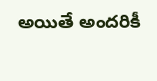అయితే అందరికీ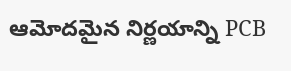ఆమోదమైన నిర్ణయాన్ని PCB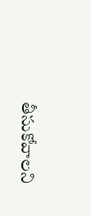తీసుకోవాలని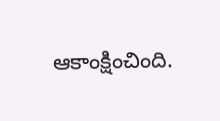ఆకాంక్షించింది.